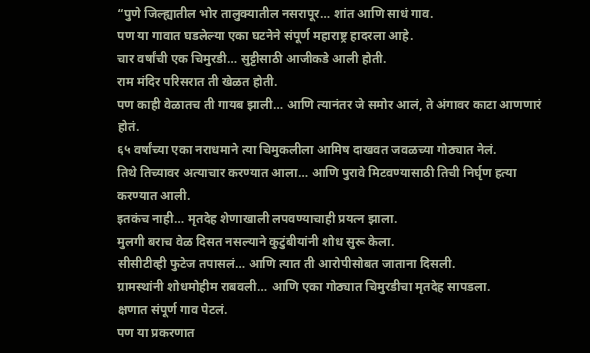“पुणे जिल्ह्यातील भोर तालुक्यातील नसरापूर… शांत आणि साधं गाव.
पण या गावात घडलेल्या एका घटनेने संपूर्ण महाराष्ट्र हादरला आहे.
चार वर्षांची एक चिमुरडी… सुट्टीसाठी आजीकडे आली होती.
राम मंदिर परिसरात ती खेळत होती.
पण काही वेळातच ती गायब झाली… आणि त्यानंतर जे समोर आलं, ते अंगावर काटा आणणारं होतं.
६५ वर्षांच्या एका नराधमाने त्या चिमुकलीला आमिष दाखवत जवळच्या गोठ्यात नेलं.
तिथे तिच्यावर अत्याचार करण्यात आला… आणि पुरावे मिटवण्यासाठी तिची निर्घृण हत्या करण्यात आली.
इतकंच नाही… मृतदेह शेणाखाली लपवण्याचाही प्रयत्न झाला.
मुलगी बराच वेळ दिसत नसल्याने कुटुंबीयांनी शोध सुरू केला.
सीसीटीव्ही फुटेज तपासलं… आणि त्यात ती आरोपीसोबत जाताना दिसली.
ग्रामस्थांनी शोधमोहीम राबवली… आणि एका गोठ्यात चिमुरडीचा मृतदेह सापडला.
क्षणात संपूर्ण गाव पेटलं.
पण या प्रकरणात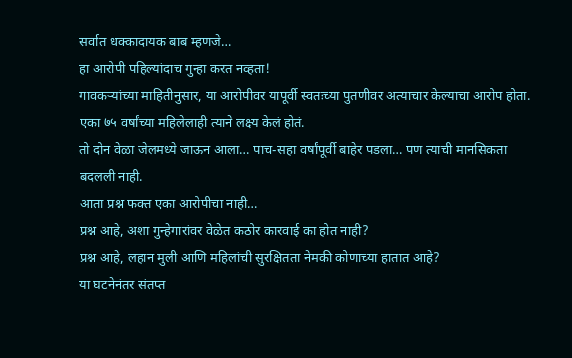सर्वात धक्कादायक बाब म्हणजे…
हा आरोपी पहिल्यांदाच गुन्हा करत नव्हता!
गावकऱ्यांच्या माहितीनुसार, या आरोपीवर यापूर्वी स्वतःच्या पुतणीवर अत्याचार केल्याचा आरोप होता.
एका ७५ वर्षांच्या महिलेलाही त्याने लक्ष्य केलं होतं.
तो दोन वेळा जेलमध्ये जाऊन आला… पाच-सहा वर्षांपूर्वी बाहेर पडला… पण त्याची मानसिकता बदलली नाही.
आता प्रश्न फक्त एका आरोपीचा नाही…
प्रश्न आहे, अशा गुन्हेगारांवर वेळेत कठोर कारवाई का होत नाही?
प्रश्न आहे, लहान मुली आणि महिलांची सुरक्षितता नेमकी कोणाच्या हातात आहे?
या घटनेनंतर संतप्त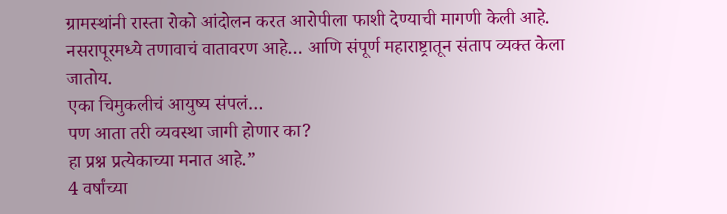ग्रामस्थांनी रास्ता रोको आंदोलन करत आरोपीला फाशी देण्याची मागणी केली आहे.
नसरापूरमध्ये तणावाचं वातावरण आहे… आणि संपूर्ण महाराष्ट्रातून संताप व्यक्त केला जातोय.
एका चिमुकलीचं आयुष्य संपलं…
पण आता तरी व्यवस्था जागी होणार का?
हा प्रश्न प्रत्येकाच्या मनात आहे.”
4 वर्षांच्या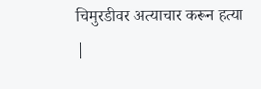चिमुरडीवर अत्याचार करून हत्या |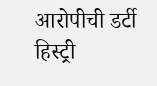आरोपीची डर्टी हिस्ट्री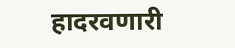हादरवणारी